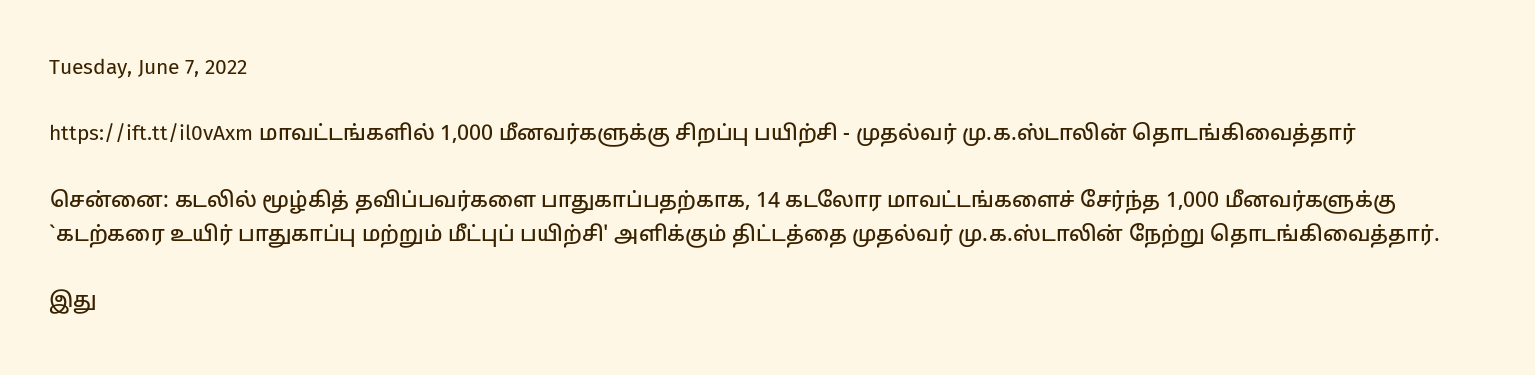Tuesday, June 7, 2022

https://ift.tt/il0vAxm மாவட்டங்களில் 1,000 மீனவர்களுக்கு சிறப்பு பயிற்சி - முதல்வர் மு.க.ஸ்டாலின் தொடங்கிவைத்தார்

சென்னை: கடலில் மூழ்கித் தவிப்பவர்களை பாதுகாப்பதற்காக, 14 கடலோர மாவட்டங்களைச் சேர்ந்த 1,000 மீனவர்களுக்கு `கடற்கரை உயிர் பாதுகாப்பு மற்றும் மீட்புப் பயிற்சி' அளிக்கும் திட்டத்தை முதல்வர் மு.க.ஸ்டாலின் நேற்று தொடங்கிவைத்தார்.

இது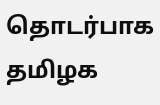தொடர்பாக தமிழக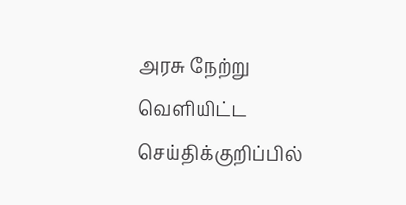அரசு நேற்று வெளியிட்ட செய்திக்குறிப்பில்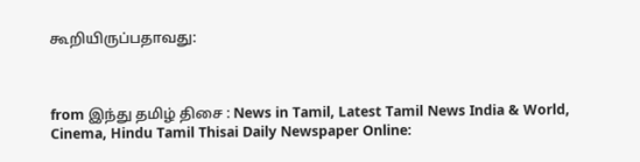கூறியிருப்பதாவது:



from இந்து தமிழ் திசை : News in Tamil, Latest Tamil News India & World, Cinema, Hindu Tamil Thisai Daily Newspaper Online: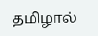தமிழால்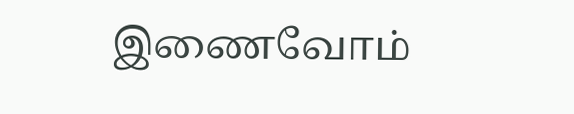இணைவோம்